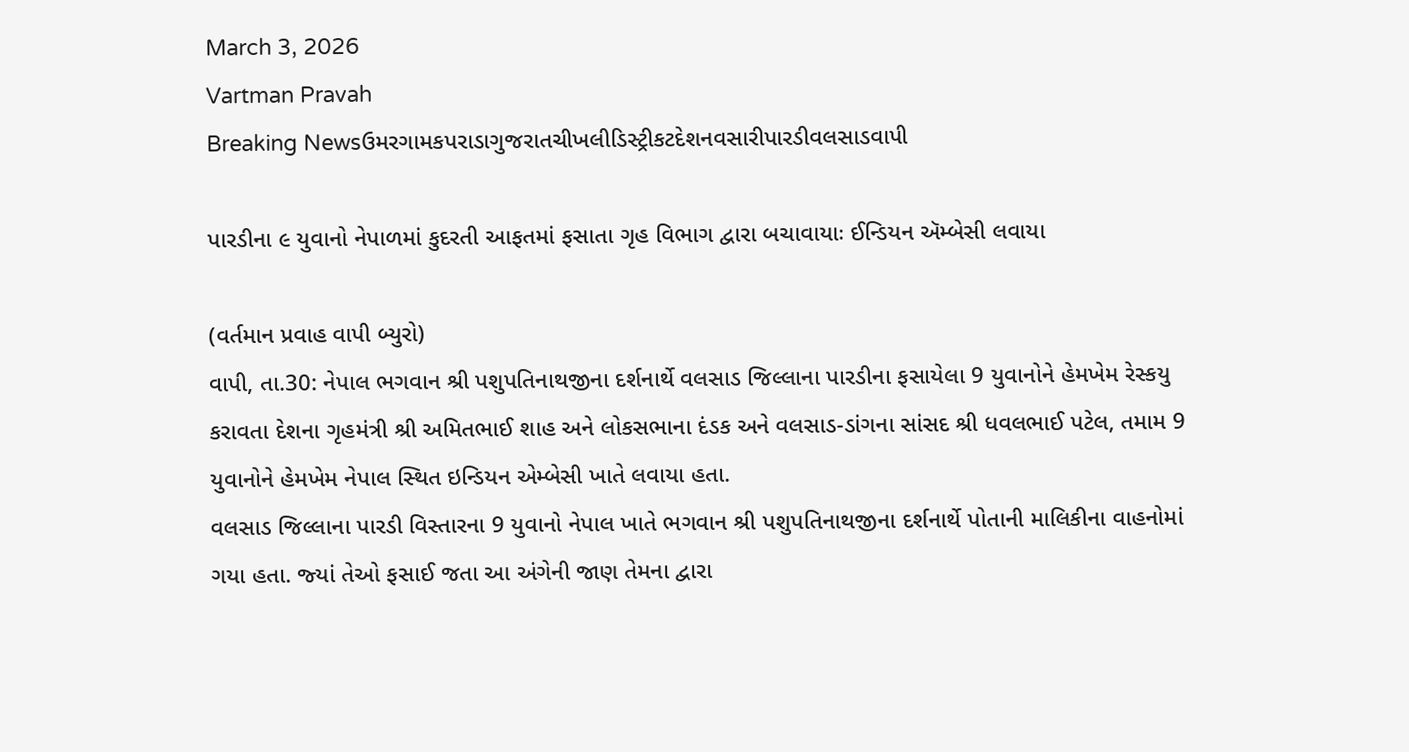March 3, 2026
Vartman Pravah
Breaking Newsઉમરગામકપરાડાગુજરાતચીખલીડિસ્ટ્રીકટદેશનવસારીપારડીવલસાડવાપી

પારડીના ૯ યુવાનો નેપાળમાં કુદરતી આફતમાં ફસાતા ગૃહ વિભાગ દ્વારા બચાવાયાઃ ઈન્ડિયન ઍમ્બેસી લવાયા

(વર્તમાન પ્રવાહ વાપી બ્‍યુરો)
વાપી, તા.30: નેપાલ ભગવાન શ્રી પશુપતિનાથજીના દર્શનાર્થે વલસાડ જિલ્લાના પારડીના ફસાયેલા 9 યુવાનોને હેમખેમ રેસ્‍કયુ કરાવતા દેશના ગૃહમંત્રી શ્રી અમિતભાઈ શાહ અને લોકસભાના દંડક અને વલસાડ-ડાંગના સાંસદ શ્રી ધવલભાઈ પટેલ, તમામ 9 યુવાનોને હેમખેમ નેપાલ સ્‍થિત ઇન્‍ડિયન એમ્‍બેસી ખાતે લવાયા હતા.
વલસાડ જિલ્લાના પારડી વિસ્‍તારના 9 યુવાનો નેપાલ ખાતે ભગવાન શ્રી પશુપતિનાથજીના દર્શનાર્થે પોતાની માલિકીના વાહનોમાં ગયા હતા. જ્‍યાં તેઓ ફસાઈ જતા આ અંગેની જાણ તેમના દ્વારા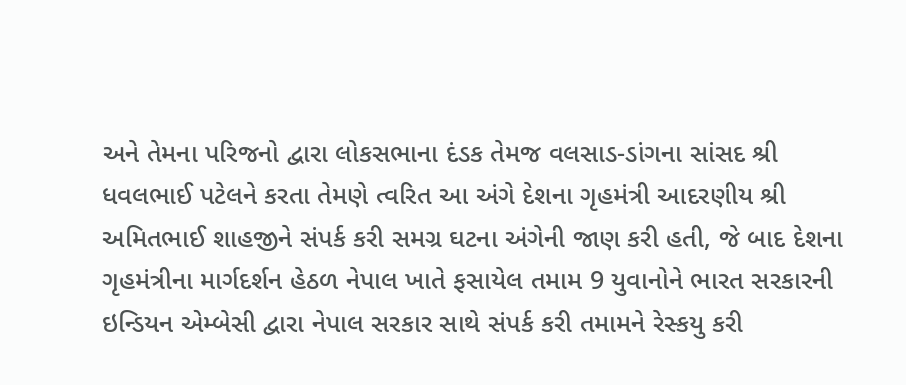અને તેમના પરિજનો દ્વારા લોકસભાના દંડક તેમજ વલસાડ-ડાંગના સાંસદ શ્રી ધવલભાઈ પટેલને કરતા તેમણે ત્‍વરિત આ અંગે દેશના ગૃહમંત્રી આદરણીય શ્રી અમિતભાઈ શાહજીને સંપર્ક કરી સમગ્ર ઘટના અંગેની જાણ કરી હતી, જે બાદ દેશના ગૃહમંત્રીના માર્ગદર્શન હેઠળ નેપાલ ખાતે ફસાયેલ તમામ 9 યુવાનોને ભારત સરકારની ઇન્‍ડિયન એમ્‍બેસી દ્વારા નેપાલ સરકાર સાથે સંપર્ક કરી તમામને રેસ્‍કયુ કરી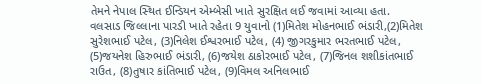તેમને નેપાલ સ્‍થિત ઈન્‍ડિયન એમ્‍બેસી ખાતે સુરક્ષિત લઈ જવામાં આવ્‍યા હતા.
વલસાડ જિલ્લાના પારડી ખાતે રહેતા 9 યુવાનો (1)મિતેશ મોહનભાઈ ભંડારી,(2)મિતેશ સુરેશભાઈ પટેલ, (3)નિલેશ ઈશ્વરભાઈ પટેલ, (4) જીગરકુમાર ભરતભાઈ પટેલ, (5)જયનેશ હિરુભાઈ ભંડારી, (6)જયેશ ઠાકોરભાઈ પટેલ, (7)જિનલ શશીકાંતભાઈ રાઉત, (8)તુષાર કાંતિભાઈ પટેલ, (9)વિમલ અનિલભાઈ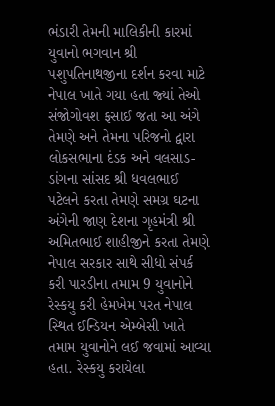ભંડારી તેમની માલિકીની કારમાં યુવાનો ભગવાન શ્રી પશુપતિનાથજીના દર્શન કરવા માટે નેપાલ ખાતે ગયા હતા જ્‍યાં તેઓ સંજોગોવશ ફસાઈ જતા આ અંગે તેમણે અને તેમના પરિજનો દ્વારા લોકસભાના દંડક અને વલસાડ-ડાંગના સાંસદ શ્રી ધવલભાઈ પટેલને કરતા તેમણે સમગ્ર ઘટના અંગેની જાણ દેશના ગૃહમંત્રી શ્રી અમિતભાઈ શાહીજીને કરતા તેમણે નેપાલ સરકાર સાથે સીધો સંપર્ક કરી પારડીના તમામ 9 યુવાનોને રેસ્‍કયુ કરી હેમખેમ પરત નેપાલ સ્‍થિત ઈન્‍ડિયન એમ્‍બેસી ખાતે તમામ યુવાનોને લઈ જવામાં આવ્‍યા હતા. રેસ્‍કયુ કરાયેલા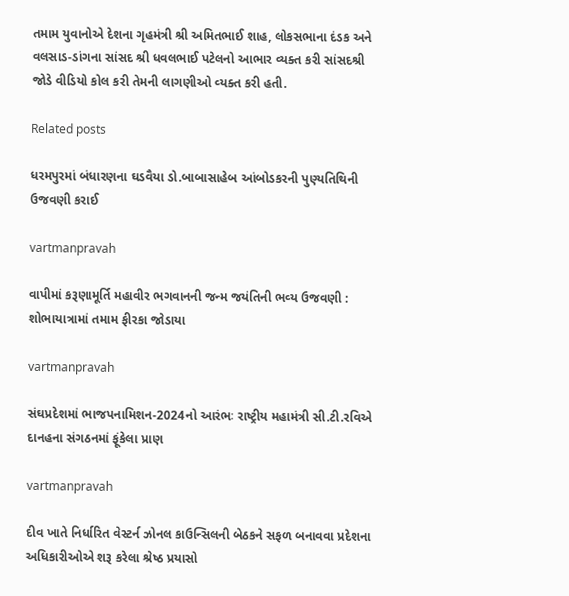તમામ યુવાનોએ દેશના ગૃહમંત્રી શ્રી અમિતભાઈ શાહ, લોકસભાના દંડક અને વલસાડ-ડાંગના સાંસદ શ્રી ધવલભાઈ પટેલનો આભાર વ્‍યક્‍ત કરી સાંસદશ્રી જોડે વીડિયો કોલ કરી તેમની લાગણીઓ વ્‍યક્‍ત કરી હતી.

Related posts

ધરમપુરમાં બંધારણના ઘડવૈયા ડો.બાબાસાહેબ આંબોડકરની પુણ્‍યતિથિની ઉજવણી કરાઈ

vartmanpravah

વાપીમાં કરૂણામૂર્તિ મહાવીર ભગવાનની જન્‍મ જયંતિની ભવ્‍ય ઉજવણી : શોભાયાત્રામાં તમામ ફીરકા જોડાયા

vartmanpravah

સંઘપ્રદેશમાં ભાજપનામિશન-2024નો આરંભઃ રાષ્‍ટ્રીય મહામંત્રી સી.ટી.રવિએ દાનહના સંગઠનમાં ફૂંકેલા પ્રાણ

vartmanpravah

દીવ ખાતે નિર્ધારિત વેસ્‍ટર્ન ઝોનલ કાઉન્‍સિલની બેઠકને સફળ બનાવવા પ્રદેશના અધિકારીઓએ શરૂ કરેલા શ્રેષ્‍ઠ પ્રયાસો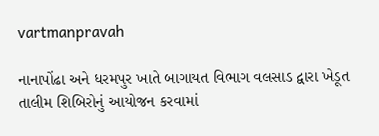vartmanpravah

નાનાપોંઢા અને ધરમપુર ખાતે બાગાયત વિભાગ વલસાડ દ્વારા ખેડૂત તાલીમ શિબિરોનું આયોજન કરવામાં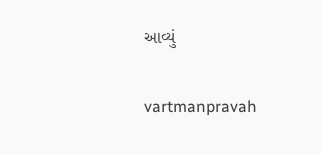આવ્‍યું

vartmanpravah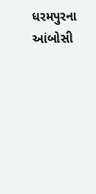ધરમપુરના આંબોસી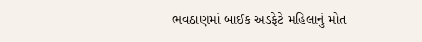ભવઠાણમાં બાઈક અડફેટે મહિલાનું મોત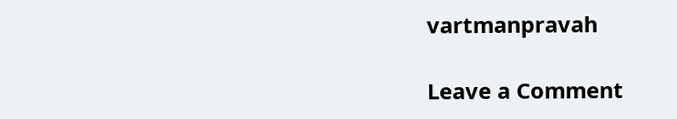vartmanpravah

Leave a Comment